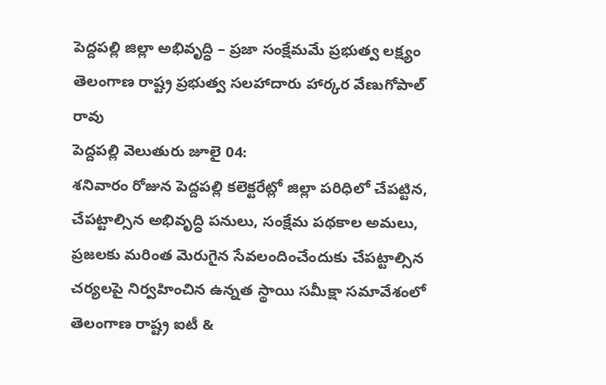పెద్దపల్లి జిల్లా అభివృద్ధి – ప్రజా సంక్షేమమే ప్రభుత్వ లక్ష్యం
తెలంగాణ రాష్ట్ర ప్రభుత్వ సలహాదారు హార్కర వేణుగోపాల్ రావు
పెద్దపల్లి వెలుతురు జూలై 04:
శనివారం రోజున పెద్దపల్లి కలెక్టరేట్లో జిల్లా పరిధిలో చేపట్టిన, చేపట్టాల్సిన అభివృద్ధి పనులు, సంక్షేమ పథకాల అమలు, ప్రజలకు మరింత మెరుగైన సేవలందించేందుకు చేపట్టాల్సిన చర్యలపై నిర్వహించిన ఉన్నత స్థాయి సమీక్షా సమావేశంలో తెలంగాణ రాష్ట్ర ఐటీ &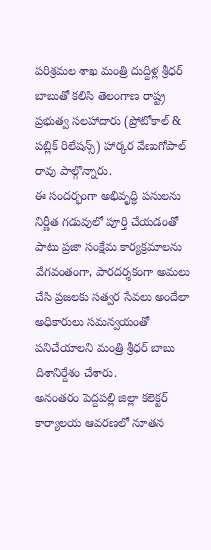పరిశ్రమల శాఖ మంత్రి దుద్దిళ్ల శ్రీధర్ బాబుతో కలిసి తెలంగాణ రాష్ట్ర ప్రభుత్వ సలహాదారు (ప్రోటోకాల్ & పబ్లిక్ రిలేషన్స్) హార్కర వేణుగోపాల్ రావు పాల్గొన్నారు.
ఈ సందర్భంగా అభివృద్ధి పనులను నిర్ణీత గడువులో పూర్తి చేయడంతో పాటు ప్రజా సంక్షేమ కార్యక్రమాలను వేగవంతంగా, పారదర్శకంగా అమలు చేసి ప్రజలకు సత్వర సేవలు అందేలా అధికారులు సమన్వయంతో పనిచేయాలని మంత్రి శ్రీధర్ బాబు దిశానిర్దేశం చేశారు.
అనంతరం పెద్దపల్లి జిల్లా కలెక్టర్ కార్యాలయ ఆవరణలో నూతన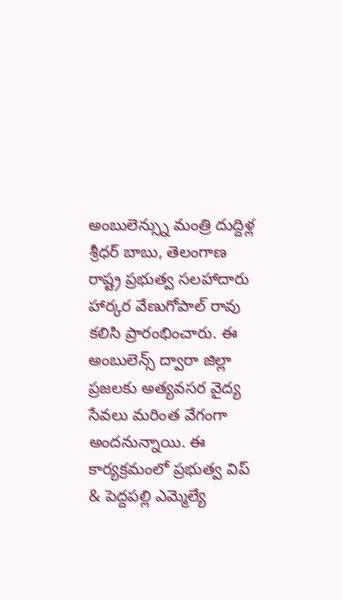అంబులెన్స్ను మంత్రి దుద్దిళ్ల శ్రీధర్ బాబు, తెలంగాణ రాష్ట్ర ప్రభుత్వ సలహాదారు హార్కర వేణుగోపాల్ రావు కలిసి ప్రారంభించారు. ఈ అంబులెన్స్ ద్వారా జిల్లా ప్రజలకు అత్యవసర వైద్య సేవలు మరింత వేగంగా అందనున్నాయి. ఈ కార్యక్రమంలో ప్రభుత్వ విప్ & పెద్దపల్లి ఎమ్మెల్యే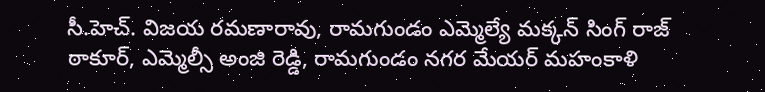సీ.హెచ్. విజయ రమణారావు, రామగుండం ఎమ్మెల్యే మక్కన్ సింగ్ రాజ్ ఠాకూర్, ఎమ్మెల్సీ అంజి రెడ్డి, రామగుండం నగర మేయర్ మహంకాళి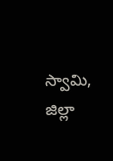స్వామి, జిల్లా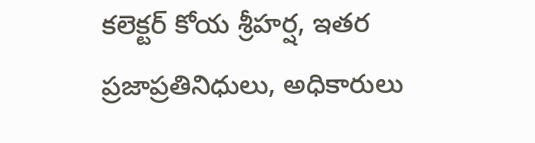కలెక్టర్ కోయ శ్రీహర్ష, ఇతర ప్రజాప్రతినిధులు, అధికారులు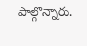పాల్గొన్నారు.